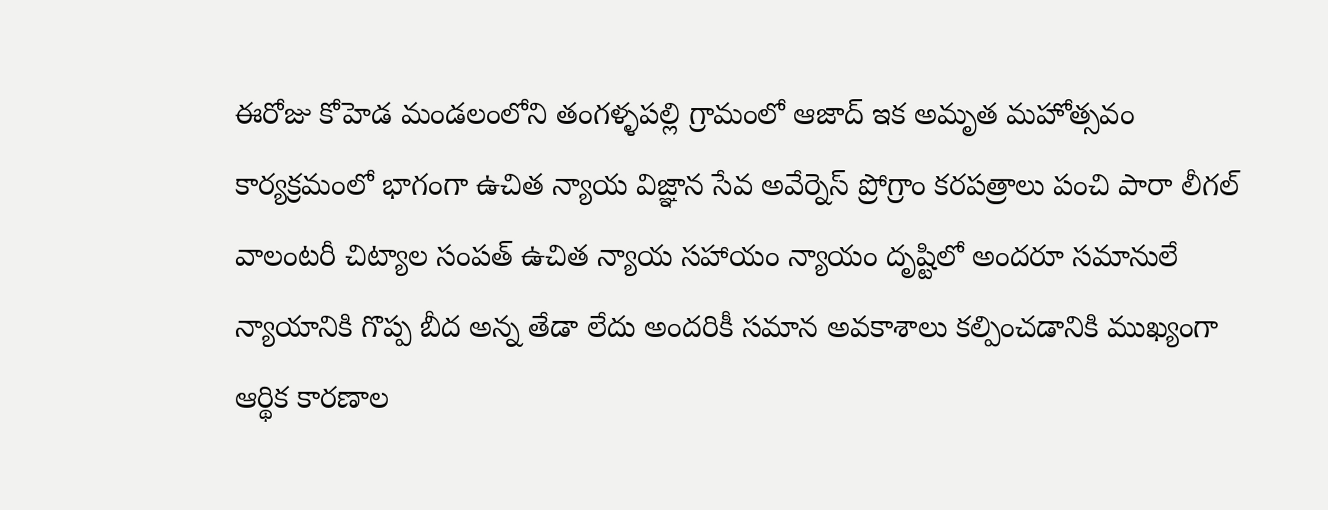ఈరోజు కోహెడ మండలంలోని తంగళ్ళపల్లి గ్రామంలో ఆజాద్ ఇక అమృత మహోత్సవం కార్యక్రమంలో భాగంగా ఉచిత న్యాయ విజ్ఞాన సేవ అవేర్నెస్ ప్రోగ్రాం కరపత్రాలు పంచి పారా లీగల్ వాలంటరీ చిట్యాల సంపత్ ఉచిత న్యాయ సహాయం న్యాయం దృష్టిలో అందరూ సమానులే న్యాయానికి గొప్ప బీద అన్న తేడా లేదు అందరికీ సమాన అవకాశాలు కల్పించడానికి ముఖ్యంగా ఆర్థిక కారణాల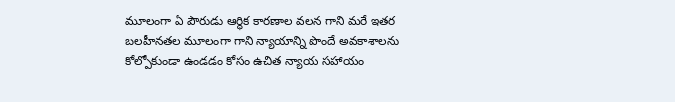మూలంగా ఏ పౌరుడు ఆర్థిక కారణాల వలన గాని మరే ఇతర బలహీనతల మూలంగా గాని న్యాయాన్ని పొందే అవకాశాలను కోల్పోకుండా ఉండడం కోసం ఉచిత న్యాయ సహాయం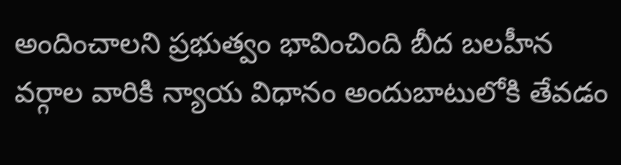అందించాలని ప్రభుత్వం భావించింది బీద బలహీన వర్గాల వారికి న్యాయ విధానం అందుబాటులోకి తేవడం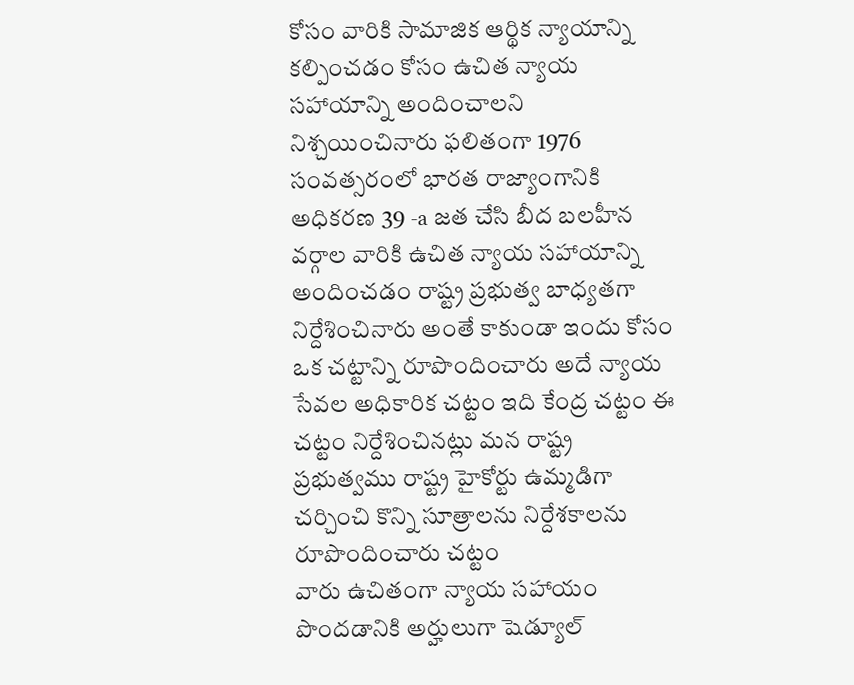కోసం వారికి సామాజిక ఆర్థిక న్యాయాన్ని కల్పించడం కోసం ఉచిత న్యాయ సహాయాన్ని అందించాలని నిశ్చయించినారు ఫలితంగా 1976 సంవత్సరంలో భారత రాజ్యాంగానికి అధికరణ 39 -a జత చేసి బీద బలహీన వర్గాల వారికి ఉచిత న్యాయ సహాయాన్ని అందించడం రాష్ట్ర ప్రభుత్వ బాధ్యతగా నిర్దేశించినారు అంతే కాకుండా ఇందు కోసం ఒక చట్టాన్ని రూపొందించారు అదే న్యాయ సేవల అధికారిక చట్టం ఇది కేంద్ర చట్టం ఈ చట్టం నిర్దేశించినట్లు మన రాష్ట్ర ప్రభుత్వము రాష్ట్ర హైకోర్టు ఉమ్మడిగా చర్చించి కొన్ని సూత్రాలను నిర్దేశకాలను రూపొందించారు చట్టం
వారు ఉచితంగా న్యాయ సహాయం పొందడానికి అర్హులుగా షెడ్యూల్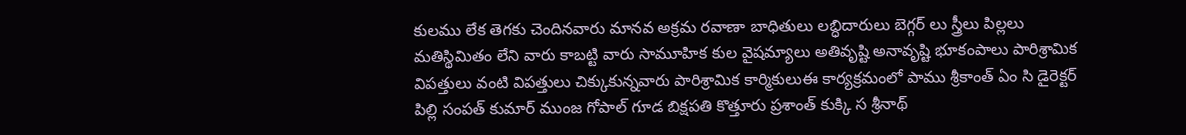కులము లేక తెగకు చెందినవారు మానవ అక్రమ రవాణా బాధితులు లబ్ధిదారులు బెగ్గర్ లు స్త్రీలు పిల్లలు మతిస్థిమితం లేని వారు కాబట్టి వారు సామూహిక కుల వైషమ్యాలు అతివృష్టి అనావృష్టి భూకంపాలు పారిశ్రామిక విపత్తులు వంటి విపత్తులు చిక్కుకున్నవారు పారిశ్రామిక కార్మికులుఈ కార్యక్రమంలో పాము శ్రీకాంత్ ఏం సి డైరెక్టర్ పిల్లి సంపత్ కుమార్ ముంజ గోపాల్ గూడ బిక్షపతి కొత్తూరు ప్రశాంత్ కుక్కి స శ్రీనాథ్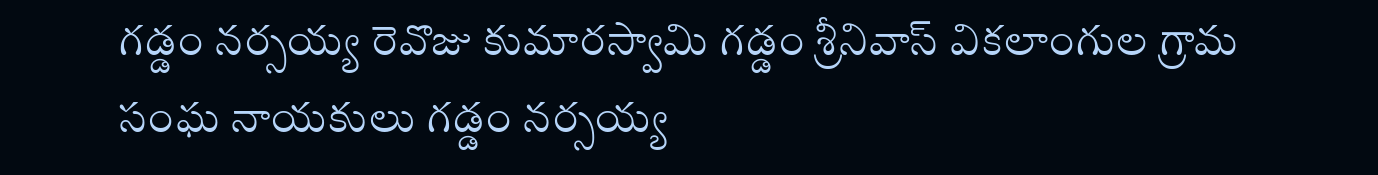గడ్డం నర్సయ్య రెవొజు కుమారస్వామి గడ్డం శ్రీనివాస్ వికలాంగుల గ్రామ సంఘ నాయకులు గడ్డం నర్సయ్య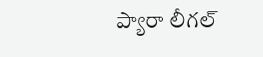ప్యారా లీగల్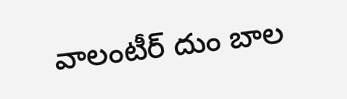వాలంటీర్ దుం బాల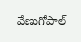వేణుగోపాల్